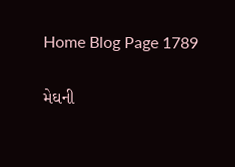Home Blog Page 1789

મેઘની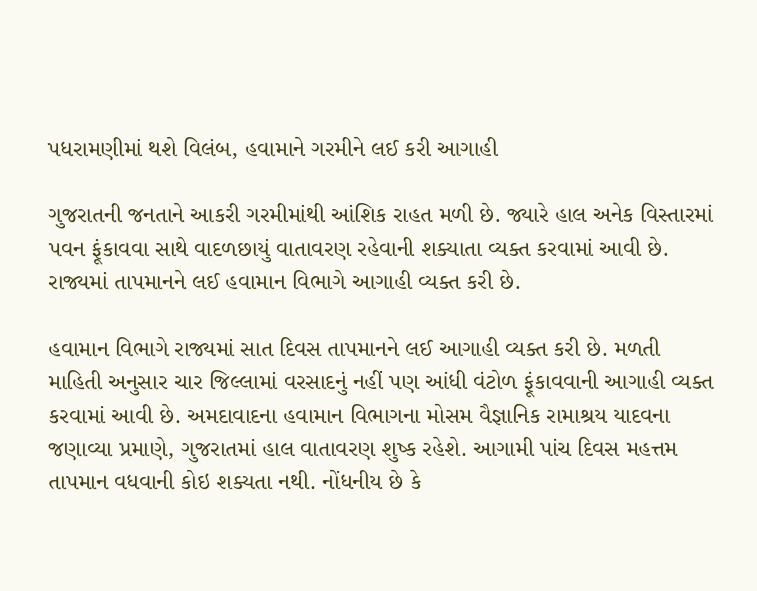પધરામણીમાં થશે વિલંબ, હવામાને ગરમીને લઈ કરી આગાહી

ગુજરાતની જનતાને આકરી ગરમીમાંથી આંશિક રાહત મળી છે. જ્યારે હાલ અનેક વિસ્તારમાં પવન ફૂંકાવવા સાથે વાદળછાયું વાતાવરણ રહેવાની શક્યાતા વ્યક્ત કરવામાં આવી છે. રાજ્યમાં તાપમાનને લઈ હવામાન વિભાગે આગાહી વ્યક્ત કરી છે.

હવામાન વિભાગે રાજ્યમાં સાત દિવસ તાપમાનને લઈ આગાહી વ્યક્ત કરી છે. મળતી માહિતી અનુસાર ચાર જિલ્લામાં વરસાદનું નહીં પણ આંધી વંટોળ ફૂંકાવવાની આગાહી વ્યક્ત કરવામાં આવી છે. અમદાવાદના હવામાન વિભાગના મોસમ વૈજ્ઞાનિક રામાશ્રય યાદવના જણાવ્યા પ્રમાણે, ગુજરાતમાં હાલ વાતાવરણ શુષ્ક રહેશે. આગામી પાંચ દિવસ મહત્તમ તાપમાન વધવાની કોઇ શક્યતા નથી. નોંધનીય છે કે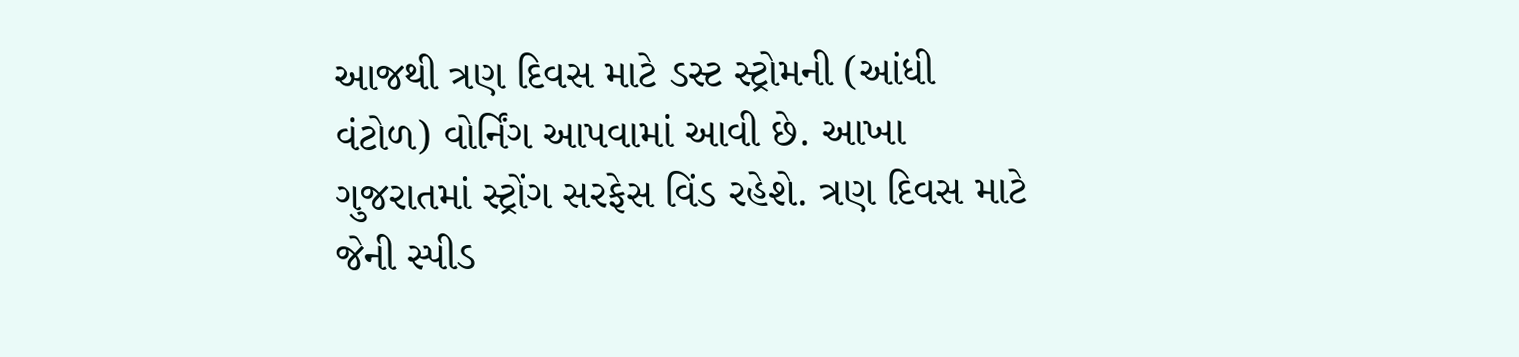આજથી ત્રણ દિવસ માટે ડસ્ટ સ્ટ્રોમની (આંધી વંટોળ) વોર્નિંગ આપવામાં આવી છે. આખા ગુજરાતમાં સ્ટ્રોંગ સરફેસ વિંડ રહેશે. ત્રણ દિવસ માટે જેની સ્પીડ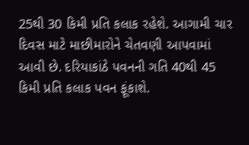25થી 30 કિમી પ્રતિ કલાક રહેશે. આગામી ચાર દિવસ માટે માછીમારોને ચેતવણી આપવામાં આવી છે. દરિયાકાંઠે પવનની ગતિ 40થી 45 કિમી પ્રતિ કલાક પવન ફૂંકાશે.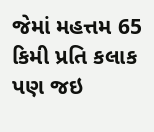જેમાં મહત્તમ 65 કિમી પ્રતિ કલાક પણ જઇ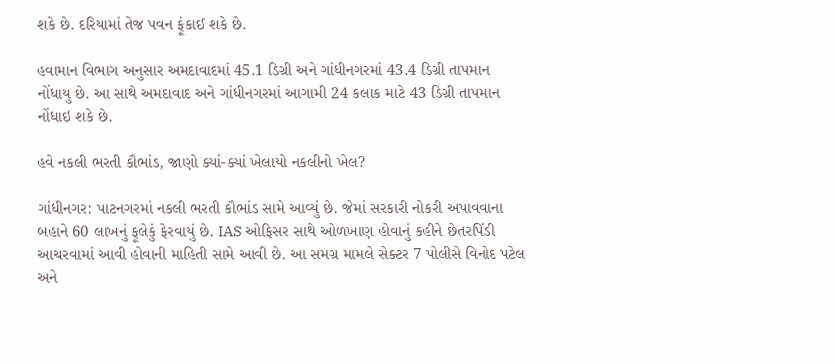શકે છે. દરિયામાં તેજ પવન ફૂંકાઈ શકે છે.

હવામાન વિભાગ અનુસાર અમદાવાદમાં 45.1 ડિગ્રી અને ગાંધીનગરમાં 43.4 ડિગ્રી તાપમાન નોંધાયુ છે. આ સાથે અમદાવાદ અને ગાંધીનગરમાં આગામી 24 કલાક માટે 43 ડિગ્રી તાપમાન નોંધાઇ શકે છે.

હવે નકલી ભરતી કૌભાંડ, જાણો ક્યાં-ક્યાં ખેલાયો નકલીનો ખેલ?

ગાંધીનગર: પાટનગરમાં નકલી ભરતી કૌભાંડ સામે આવ્યું છે. જેમાં સરકારી નોકરી અપાવવાના બહાને 60 લાખનું ફૂલેકું ફેરવાયું છે. IAS ઓફિસર સાથે ઓળખાણ હોવાનું કહીને છેતરપિંડી આચરવામાં આવી હોવાની માહિતી સામે આવી છે. આ સમગ્ર મામલે સેક્ટર 7 પોલીસે વિનોદ પટેલ અને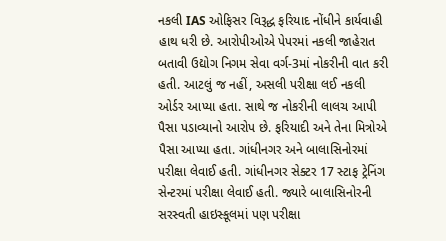નકલી IAS ઓફિસર વિરૂદ્ધ ફરિયાદ નોંધીને કાર્યવાહી હાથ ધરી છે. આરોપીઓએ પેપરમાં નકલી જાહેરાત બતાવી ઉદ્યોગ નિગમ સેવા વર્ગ-3માં નોકરીની વાત કરી હતી. આટલું જ નહીં, અસલી પરીક્ષા લઈ નકલી ઓર્ડર આપ્યા હતા. સાથે જ નોકરીની લાલચ આપી પૈસા પડાવ્યાનો આરોપ છે. ફરિયાદી અને તેના મિત્રોએ પૈસા આપ્યા હતા. ગાંધીનગર અને બાલાસિનોરમાં પરીક્ષા લેવાઈ હતી. ગાંધીનગર સેક્ટર 17 સ્ટાફ ટ્રેનિંગ સેન્ટરમાં પરીક્ષા લેવાઈ હતી. જ્યારે બાલાસિનોરની સરસ્વતી હાઇસ્કૂલમાં પણ પરીક્ષા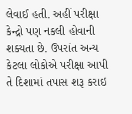લેવાઈ હતી. અહીં પરીક્ષા કેન્દ્રો પણ નકલી હોવાની શક્યતા છે. ઉપરાંત અન્ય કેટલા લોકોએ પરીક્ષા આપી તે દિશામાં તપાસ શરૂ કરાઇ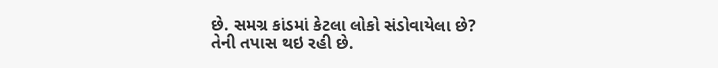છે. સમગ્ર કાંડમાં કેટલા લોકો સંડોવાયેલા છે? તેની તપાસ થઇ રહી છે.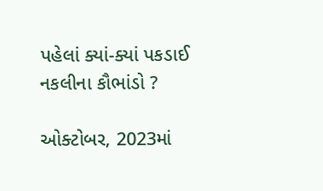પહેલાં ક્યાં-ક્યાં પકડાઈ નકલીના કૌભાંડો ?

ઓક્ટોબર, 2023માં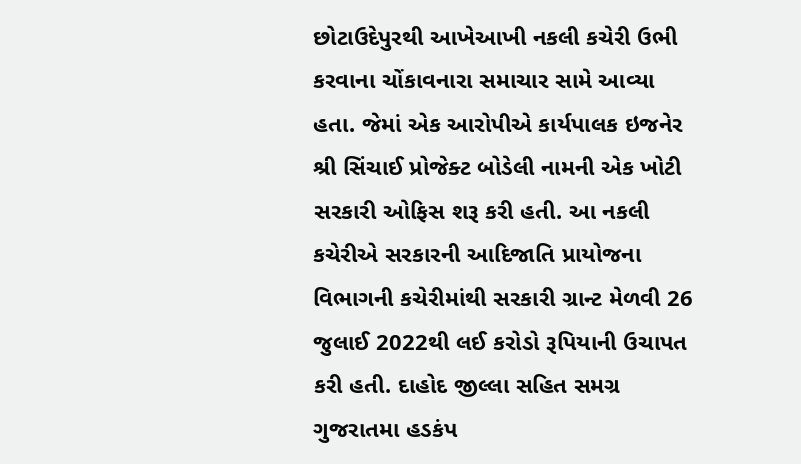છોટાઉદેપુરથી આખેઆખી નકલી કચેરી ઉભી કરવાના ચોંકાવનારા સમાચાર સામે આવ્યા હતા. જેમાં એક આરોપીએ કાર્યપાલક ઇજનેર શ્રી સિંચાઈ પ્રોજેક્ટ બોડેલી નામની એક ખોટી સરકારી ઓફિસ શરૂ કરી હતી. આ નકલી કચેરીએ સરકારની આદિજાતિ પ્રાયોજના વિભાગની કચેરીમાંથી સરકારી ગ્રાન્ટ મેળવી 26 જુલાઈ 2022થી લઈ કરોડો રૂપિયાની ઉચાપત કરી હતી. દાહોદ જીલ્લા સહિત સમગ્ર ગુજરાતમા હડકંપ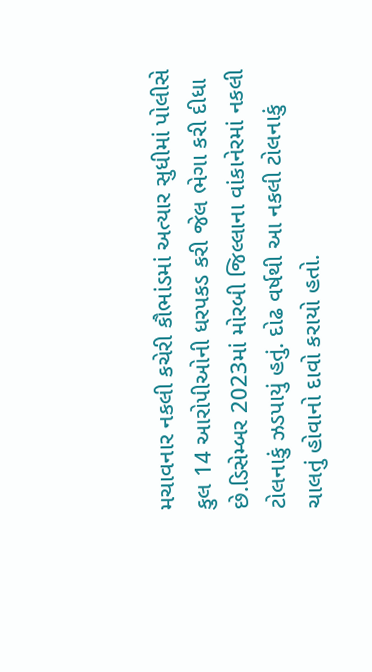મચાવનાર નકલી કચેરી કૌભાંડમાં અત્યાર સુધીમાં પોલીસે કુલ 14 આરોપીઓની ધરપકડ કરી જેલ ભેગા કરી દીધા છે.ડિસેમ્બર 2023માં મોરબી જિલ્લાના વાંકાનેરમાં નકલી ટોલનાકું ઝડપાયું હતું. દોઢ વર્ષથી આ નકલી ટોલનાકું ચાલતું હોવાનો દાવો કરાયો હતો.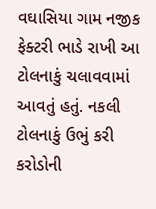વઘાસિયા ગામ નજીક ફેક્ટરી ભાડે રાખી આ ટોલનાકું ચલાવવામાં આવતું હતું. નકલી ટોલનાકું ઉભું કરી કરોડોની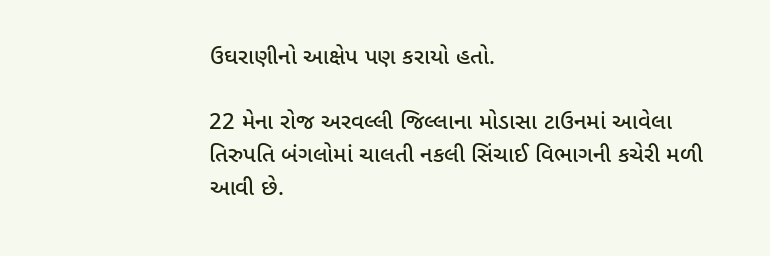ઉઘરાણીનો આક્ષેપ પણ કરાયો હતો.

22 મેના રોજ અરવલ્લી જિલ્લાના મોડાસા ટાઉનમાં આવેલા તિરુપતિ બંગલોમાં ચાલતી નકલી સિંચાઈ વિભાગની કચેરી મળી આવી છે.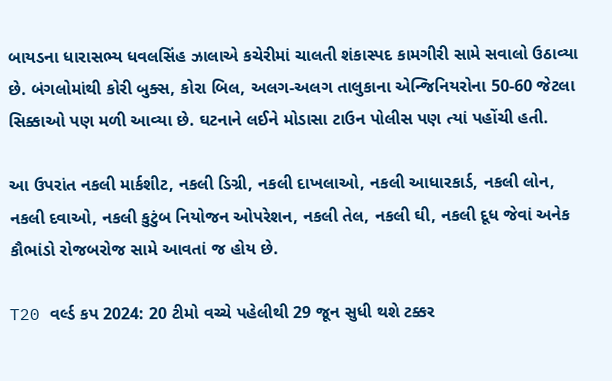બાયડના ધારાસભ્ય ધવલસિંહ ઝાલાએ કચેરીમાં ચાલતી શંકાસ્પદ કામગીરી સામે સવાલો ઉઠાવ્યા છે. બંગલોમાંથી કોરી બુક્સ, કોરા બિલ, અલગ-અલગ તાલુકાના એન્જિનિયરોના 50-60 જેટલા સિક્કાઓ પણ મળી આવ્યા છે. ઘટનાને લઈને મોડાસા ટાઉન પોલીસ પણ ત્યાં પહોંચી હતી.

આ ઉપરાંત નકલી માર્કશીટ, નકલી ડિગ્રી, નકલી દાખલાઓ, નકલી આધારકાર્ડ, નકલી લોન, નકલી દવાઓ, નકલી કુટુંબ નિયોજન ઓપરેશન, નકલી તેલ, નકલી ઘી, નકલી દૂધ જેવાં અનેક કૌભાંડો રોજબરોજ સામે આવતાં જ હોય છે.

T20 વર્લ્ડ કપ 2024: 20 ટીમો વચ્ચે પહેલીથી 29 જૂન સુધી થશે ટક્કર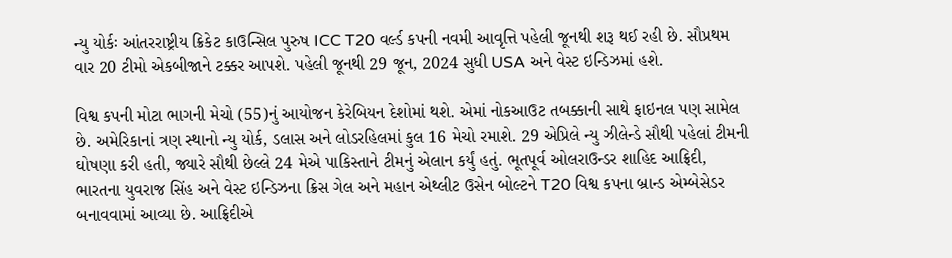ન્યુ યોર્કઃ આંતરરાષ્ટ્રીય ક્રિકેટ કાઉન્સિલ પુરુષ ICC T20 વર્લ્ડ કપની નવમી આવૃત્તિ પહેલી જૂનથી શરૂ થઈ રહી છે. સૌપ્રથમ વાર 20 ટીમો એકબીજાને ટક્કર આપશે. પહેલી જૂનથી 29 જૂન, 2024 સુધી USA અને વેસ્ટ ઇન્ડિઝમાં હશે.

વિશ્વ કપની મોટા ભાગની મેચો (55)નું આયોજન કેરેબિયન દેશોમાં થશે. એમાં નોકઆઉટ તબક્કાની સાથે ફાઇનલ પણ સામેલ છે. અમેરિકાનાં ત્રણ સ્થાનો ન્યુ યોર્ક, ડલાસ અને લોડરહિલમાં કુલ 16 મેચો રમાશે. 29 એપ્રિલે ન્યુ ઝીલેન્ડે સૌથી પહેલાં ટીમની ઘોષણા કરી હતી, જ્યારે સૌથી છેલ્લે 24 મેએ પાકિસ્તાને ટીમનું એલાન કર્યું હતું. ભૂતપૂર્વ ઓલરાઉન્ડર શાહિદ આફ્રિદી, ભારતના યુવરાજ સિંહ અને વેસ્ટ ઇન્ડિઝના ક્રિસ ગેલ અને મહાન એથ્લીટ ઉસેન બોલ્ટને T20 વિશ્વ કપના બ્રાન્ડ એમ્બેસેડર બનાવવામાં આવ્યા છે. આફ્રિદીએ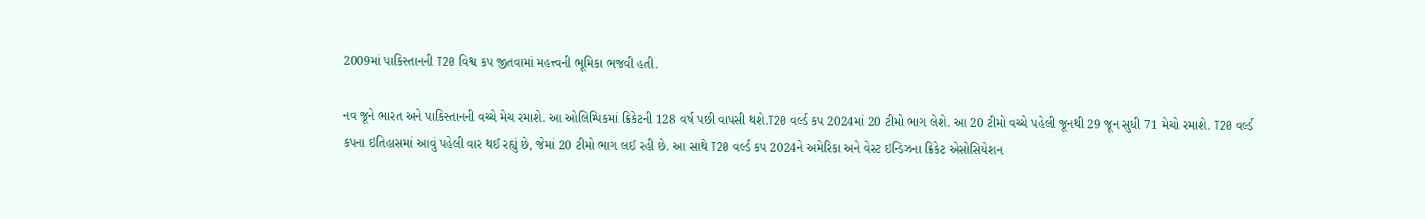2009માં પાકિસ્તાનની T20 વિશ્વ કપ જીતવામાં મહત્ત્વની ભૂમિકા ભજવી હતી.

નવ જૂને ભારત અને પાકિસ્તાનની વચ્ચે મેચ રમાશે. આ ઓલિમ્પિકમાં ક્રિકેટની 128 વર્ષ પછી વાપસી થશે.T20 વર્લ્ડ કપ 2024માં 20 ટીમો ભાગ લેશે. આ 20 ટીમો વચ્ચે પહેલી જૂનથી 29 જૂન સુધી 71 મેચો રમાશે. T20 વર્લ્ડ કપના ઇતિહાસમાં આવું પહેલી વાર થઈ રહ્યું છે, જેમાં 20 ટીમો ભાગ લઈ રહી છે. આ સાથે T20 વર્લ્ડ કપ 2024ને અમેરિકા અને વેસ્ટ ઇન્ડિઝના ક્રિકેટ એસોસિયેશન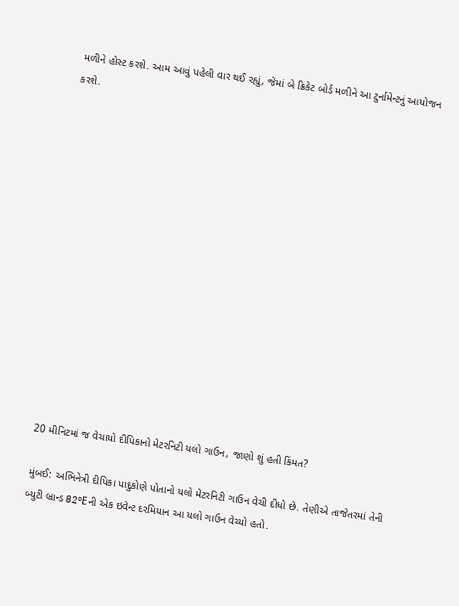મળીને હોસ્ટ કરશે. આમ આવું પહેલી વાર થઈ રહ્યું, જેમાં બે ક્રિકેટ બોર્ડ મળીને આ ટુર્નામેન્ટનું આયોજન કરશે.















20 મીનિટમાં જ વેચાયો દીપિકાનો મેટરનિટી યલો ગાઉન, જાણો શું હતી કિંમત?

મુંબઈ: અભિનેત્રી દીપિકા પાદુકોણે પોતાનો યલો મેટરનિટી ગાઉન વેચી દીધો છે. તેણીએ તાજેતરમાં તેની બ્યુટી બ્રાન્ડ 82°Eની એક ઇવેન્ટ દરમિયાન આ યલો ગાઉન વેચ્યો હતો.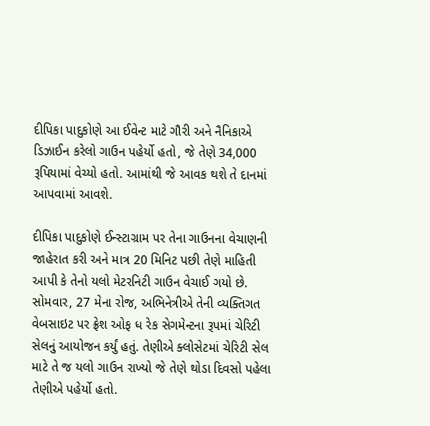દીપિકા પાદુકોણે આ ઈવેન્ટ માટે ગૌરી અને નૈનિકાએ ડિઝાઈન કરેલો ગાઉન પહેર્યો હતો, જે તેણે 34,000 રૂપિયામાં વેચ્યો હતો. આમાંથી જે આવક થશે તે દાનમાં આપવામાં આવશે.

દીપિકા પાદુકોણે ઈન્સ્ટાગ્રામ પર તેના ગાઉનના વેચાણની જાહેરાત કરી અને માત્ર 20 મિનિટ પછી તેણે માહિતી આપી કે તેનો યલો મેટરનિટી ગાઉન વેચાઈ ગયો છે. સોમવાર, 27 મેના રોજ, અભિનેત્રીએ તેની વ્યક્તિગત વેબસાઇટ પર ફ્રેશ ઓફ ધ રેક સેગમેન્ટના રૂપમાં ચેરિટી સેલનું આયોજન કર્યું હતું. તેણીએ ક્લોસેટમાં ચેરિટી સેલ માટે તે જ યલો ગાઉન રાખ્યો જે તેણે થોડા દિવસો પહેલા તેણીએ પહેર્યો હતો.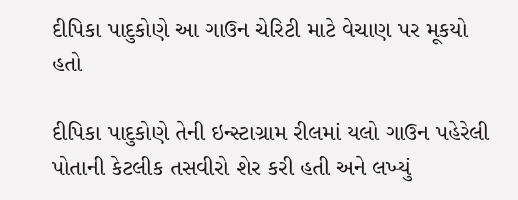દીપિકા પાદુકોણે આ ગાઉન ચેરિટી માટે વેચાણ પર મૂકયો હતો

દીપિકા પાદુકોણે તેની ઇન્સ્ટાગ્રામ રીલમાં યલો ગાઉન પહેરેલી પોતાની કેટલીક તસવીરો શેર કરી હતી અને લખ્યું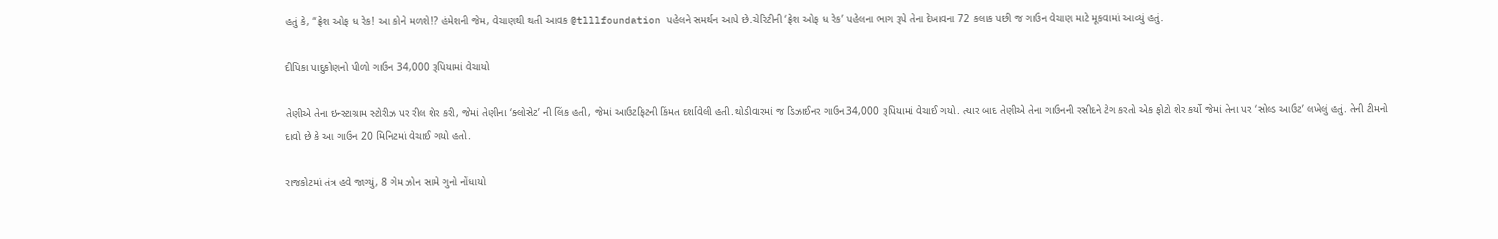હતું કે, “ફ્રેશ ઓફ ધ રેક! આ કોને મળશે!? હંમેશની જેમ, વેચાણથી થતી આવક @tlllfoundation પહેલને સમર્થન આપે છે.ચેરિટીની ‘ફ્રેશ ઓફ ધ રેક’ પહેલના ભાગ રૂપે તેના દેખાવના 72 કલાક પછી જ ગાઉન વેચાણ માટે મૂકવામાં આવ્યું હતું.

દીપિકા પાદુકોણનો પીળો ગાઉન 34,000 રૂપિયામાં વેચાયો

તેણીએ તેના ઇન્સ્ટાગ્રામ સ્ટોરીઝ પર રીલ શેર કરી, જેમાં તેણીના ‘ક્લોસેટ’ ની લિંક હતી, જેમાં આઉટફિટની કિંમત દર્શાવેલી હતી.થોડીવારમાં જ ડિઝાઈનર ગાઉન34,000 રૂપિયામાં વેચાઈ ગયો. ત્યાર બાદ તેણીએ તેના ગાઉનની રસીદને ટેગ કરતો એક ફોટો શેર કર્યો જેમાં તેના પર ‘સોલ્ડ આઉટ’ લખેલું હતું. તેની ટીમનો દાવો છે કે આ ગાઉન 20 મિનિટમાં વેચાઈ ગયો હતો.

રાજકોટમાં તંત્ર હવે જાગ્યું, 8 ગેમ ઝોન સામે ગુનો નોંધાયો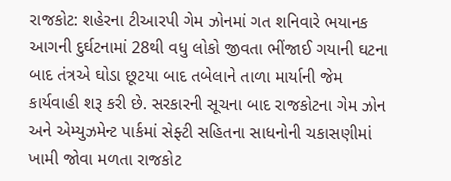રાજકોટ: શહેરના ટીઆરપી ગેમ ઝોનમાં ગત શનિવારે ભયાનક આગની દુર્ઘટનામાં 28થી વધુ લોકો જીવતા ભીંજાઈ ગયાની ઘટના બાદ તંત્રએ ઘોડા છૂટયા બાદ તબેલાને તાળા માર્યાની જેમ કાર્યવાહી શરૂ કરી છે. સરકારની સૂચના બાદ રાજકોટના ગેમ ઝોન અને એમ્યુઝમેન્ટ પાર્કમાં સેફ્ટી સહિતના સાધનોની ચકાસણીમાં ખામી જોવા મળતા રાજકોટ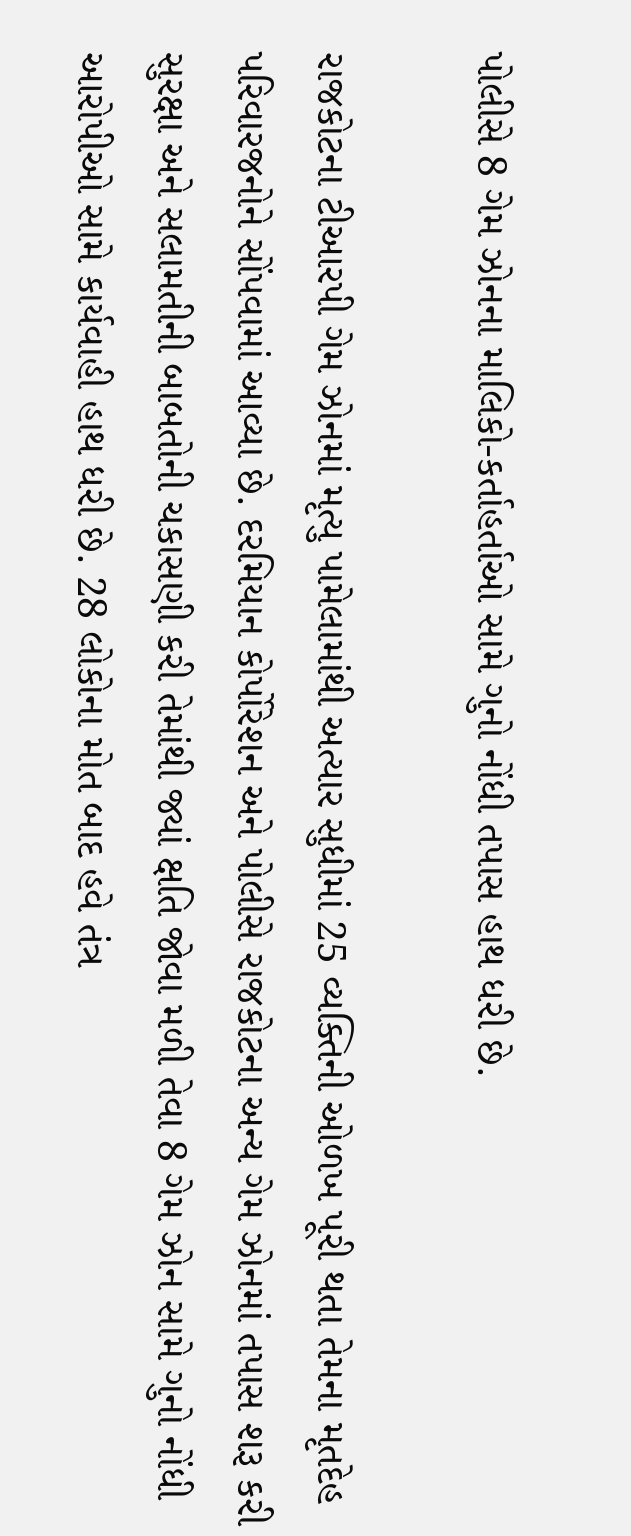પોલીસે 8 ગેમ ઝોનના માલિકો-કર્તાહર્તાઓ સામે ગુનો નોંધી તપાસ હાથ ધરી છે.

રાજકોટના ટીઆરપી ગેમ ઝોનમાં મૃત્યુ પામેલામાંથી અત્યાર સુધીમાં 25 વ્યક્તિની ઓળખ પૂરી થતા તેમના મૃતદેહ પરિવારજનોને સોંપવામાં આવ્યા છે. દરમિયાન કોર્પોરેશન અને પોલીસે રાજકોટના અન્ય ગેમ ઝોનમાં તપાસ શરૂ કરી સુરક્ષા અને સલામતીની બાબતોની ચકાસણી કરી તેમાંથી જ્યાં ક્ષતિ જોવા મળી તેવા 8 ગેમ ઝોન સામે ગુનો નોંધી આરોપીઓ સામે કાર્યવાહી હાથ ધરી છે. 28 લોકોના મોત બાદ હવે તંત્ર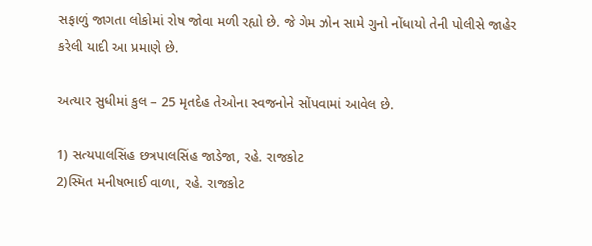સફાળું જાગતા લોકોમાં રોષ જોવા મળી રહ્યો છે. જે ગેમ ઝોન સામે ગુનો નોંધાયો તેની પોલીસે જાહેર કરેલી યાદી આ પ્રમાણે છે.

અત્યાર સુધીમાં કુલ – 25 મૃતદેહ તેઓના સ્વજનોને સોંપવામાં આવેલ છે.

1) સત્યપાલસિંહ છત્રપાલસિંહ જાડેજા, રહે. રાજકોટ
2)સ્મિત મનીષભાઈ વાળા, રહે. રાજકોટ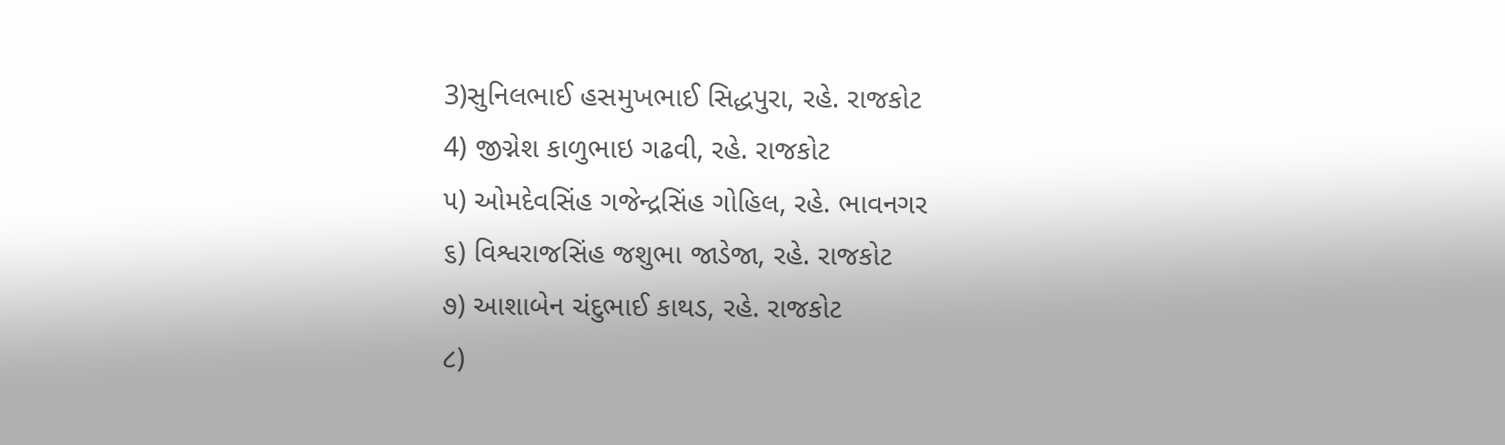3)સુનિલભાઈ હસમુખભાઈ સિદ્ધપુરા, રહે. રાજકોટ
4) જીગ્નેશ કાળુભાઇ ગઢવી, રહે. રાજકોટ
૫) ઓમદેવસિંહ ગજેન્દ્રસિંહ ગોહિલ, રહે. ભાવનગર
૬) વિશ્વરાજસિંહ જશુભા જાડેજા, રહે. રાજકોટ
૭) આશાબેન ચંદુભાઈ કાથડ, રહે. રાજકોટ
૮)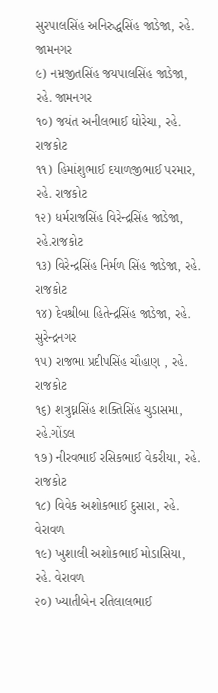સુરપાલસિંહ અનિરુદ્ધસિંહ જાડેજા, રહે. જામનગર
૯) નમ્રજીતસિંહ જયપાલસિંહ જાડેજા, રહે. જામનગર
૧૦) જયંત અનીલભાઈ ઘોરેચા, રહે. રાજકોટ
૧૧) હિમાંશુભાઈ દયાળજીભાઈ પરમાર, રહે. રાજકોટ
૧૨) ધર્મરાજસિંહ વિરેન્દ્રસિંહ જાડેજા, રહે.રાજકોટ
૧૩) વિરેન્દ્રસિંહ નિર્મળ સિંહ જાડેજા, રહે. રાજકોટ
૧૪) દેવશ્રીબા હિતેન્દ્રસિંહ જાડેજા, રહે. સુરેન્દ્રનગર
૧૫) રાજભા પ્રદીપસિંહ ચૌહાણ , રહે. રાજકોટ
૧૬) શત્રુઘ્નસિંહ શક્તિસિંહ ચુડાસમા, રહે.ગોંડલ
૧૭) નીરવભાઈ રસિકભાઈ વેકરીયા, રહે. રાજકોટ
૧૮) વિવેક અશોકભાઈ દુસારા, રહે. વેરાવળ
૧૯) ખુશાલી અશોકભાઈ મોડાસિયા, રહે. વેરાવળ
૨૦) ખ્યાતીબેન રતિલાલભાઈ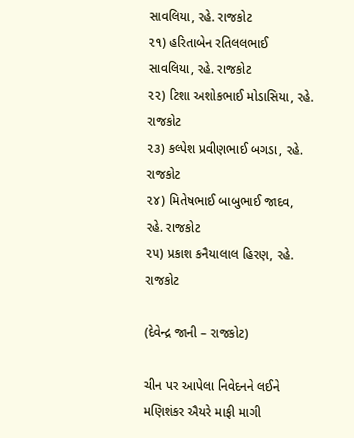સાવલિયા, રહે. રાજકોટ
૨૧) હરિતાબેન રતિલલભાઈ સાવલિયા, રહે. રાજકોટ
૨૨) ટિશા અશોકભાઈ મોડાસિયા, રહે. રાજકોટ
૨૩) કલ્પેશ પ્રવીણભાઈ બગડા, રહે. રાજકોટ
૨૪) મિતેષભાઈ બાબુભાઈ જાદવ, રહે. રાજકોટ
૨૫) પ્રકાશ કનૈયાલાલ હિરણ, રહે. રાજકોટ

(દેવેન્દ્ર જાની – રાજકોટ)

ચીન પર આપેલા નિવેદનને લઈને મણિશંકર ઐયરે માફી માગી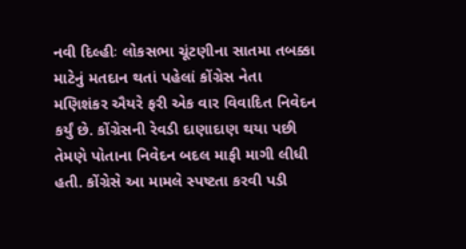નવી દિલ્હીઃ લોકસભા ચૂંટણીના સાતમા તબક્કા માટેનું મતદાન થતાં પહેલાં કોંગ્રેસ નેતા મણિશંકર ઐયરે ફરી એક વાર વિવાદિત નિવેદન કર્યું છે. કોંગ્રેસની રેવડી દાણાદાણ થયા પછી તેમણે પોતાના નિવેદન બદલ માફી માગી લીધી હતી. કોંગ્રેસે આ મામલે સ્પષ્ટતા કરવી પડી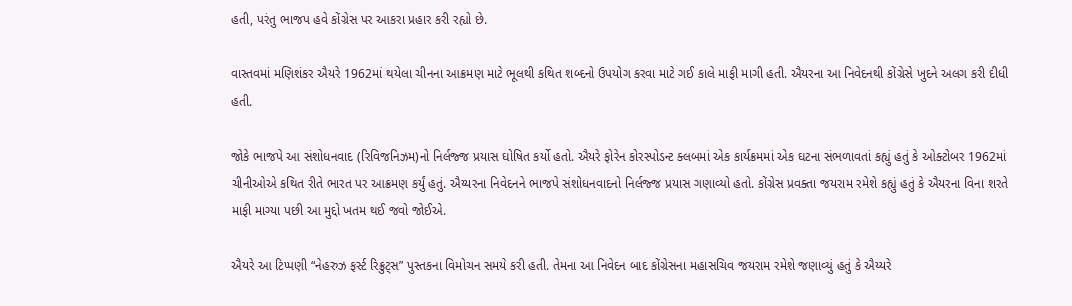હતી, પરંતુ ભાજપ હવે કોંગ્રેસ પર આકરા પ્રહાર કરી રહ્યો છે.

વાસ્તવમાં મણિશંકર ઐયરે 1962માં થયેલા ચીનના આક્રમણ માટે ભૂલથી કથિત શબ્દનો ઉપયોગ કરવા માટે ગઈ કાલે માફી માગી હતી. ઐયરના આ નિવેદનથી કોંગ્રેસે ખુદને અલગ કરી દીધી હતી.

જોકે ભાજપે આ સંશોધનવાદ (રિવિજનિઝમ)નો નિર્લજ્જ પ્રયાસ ઘોષિત કર્યો હતો. ઐયરે ફોરેન કોરસ્પોડન્ટ ક્લબમાં એક કાર્યક્રમમાં એક ઘટના સંભળાવતાં કહ્યું હતું કે ઓક્ટોબર 1962માં ચીનીઓએ કથિત રીતે ભારત પર આક્રમણ કર્યું હતું. ઐય્યરના નિવેદનને ભાજપે સંશોધનવાદનો નિર્લજ્જ પ્રયાસ ગણાવ્યો હતો. કોંગ્રેસ પ્રવક્તા જયરામ રમેશે કહ્યું હતું કે ઐયરના વિના શરતે માફી માગ્યા પછી આ મુદ્દો ખતમ થઈ જવો જોઈએ.

ઐયરે આ ટિપ્પણી “નેહરુઝ ફર્સ્ટ રિક્રુટ્સ” પુસ્તકના વિમોચન સમયે કરી હતી. તેમના આ નિવેદન બાદ કોંગ્રેસના મહાસચિવ જયરામ રમેશે જણાવ્યું હતું કે ઐય્યરે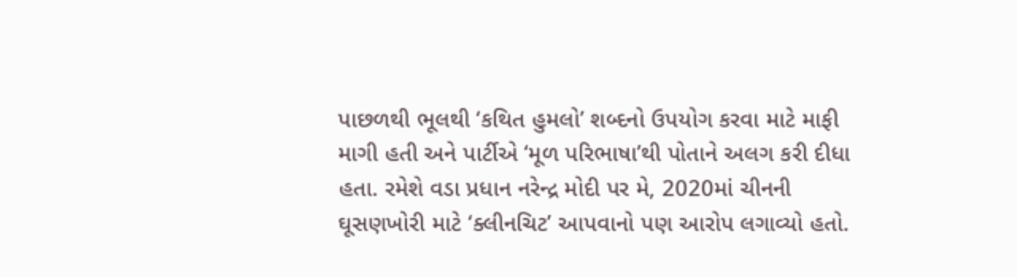પાછળથી ભૂલથી ‘કથિત હુમલો’ શબ્દનો ઉપયોગ કરવા માટે માફી માગી હતી અને પાર્ટીએ ‘મૂળ પરિભાષા’થી પોતાને અલગ કરી દીધા હતા. રમેશે વડા પ્રધાન નરેન્દ્ર મોદી પર મે, 2020માં ચીનની ઘૂસણખોરી માટે ‘ક્લીનચિટ’ આપવાનો પણ આરોપ લગાવ્યો હતો.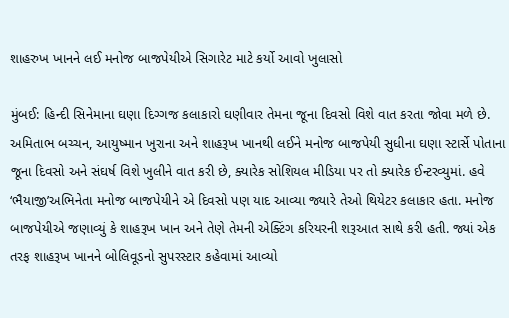શાહરુખ ખાનને લઈ મનોજ બાજપેયીએ સિગારેટ માટે કર્યો આવો ખુલાસો

મુંબઈ: હિન્દી સિનેમાના ઘણા દિગ્ગજ કલાકારો ઘણીવાર તેમના જૂના દિવસો વિશે વાત કરતા જોવા મળે છે. અમિતાભ બચ્ચન, આયુષ્માન ખુરાના અને શાહરૂખ ખાનથી લઈને મનોજ બાજપેયી સુધીના ઘણા સ્ટાર્સે પોતાના જૂના દિવસો અને સંઘર્ષ વિશે ખુલીને વાત કરી છે, ક્યારેક સોશિયલ મીડિયા પર તો ક્યારેક ઈન્ટરવ્યુમાં. હવે ‘ભૈયાજી’અભિનેતા મનોજ બાજપેયીને એ દિવસો પણ યાદ આવ્યા જ્યારે તેઓ થિયેટર કલાકાર હતા. મનોજ બાજપેયીએ જણાવ્યું કે શાહરૂખ ખાન અને તેણે તેમની એક્ટિંગ કરિયરની શરૂઆત સાથે કરી હતી. જ્યાં એક તરફ શાહરૂખ ખાનને બોલિવૂડનો સુપરસ્ટાર કહેવામાં આવ્યો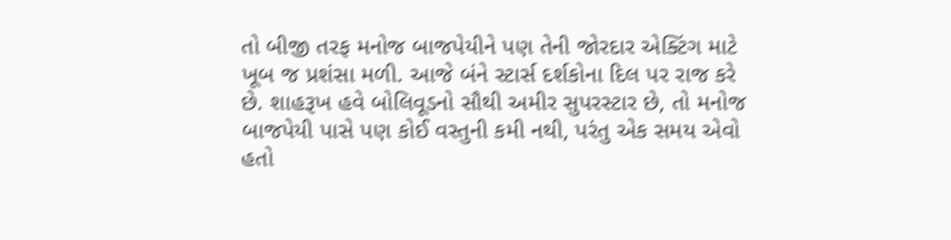તો બીજી તરફ મનોજ બાજપેયીને પણ તેની જોરદાર એક્ટિંગ માટે ખૂબ જ પ્રશંસા મળી. આજે બંને સ્ટાર્સ દર્શકોના દિલ પર રાજ કરે છે. શાહરૂખ હવે બોલિવૂડનો સૌથી અમીર સુપરસ્ટાર છે, તો મનોજ બાજપેયી પાસે પણ કોઈ વસ્તુની કમી નથી, પરંતુ એક સમય એવો હતો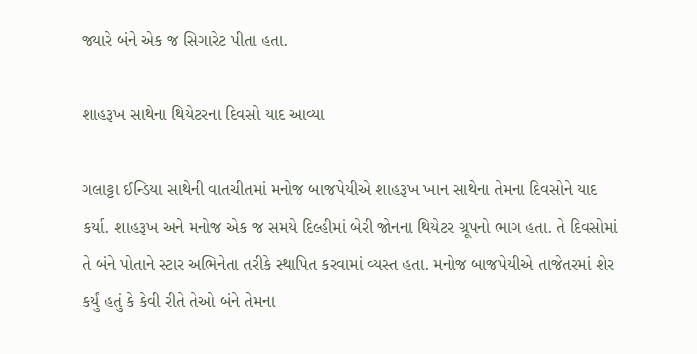જ્યારે બંને એક જ સિગારેટ પીતા હતા.

શાહરૂખ સાથેના થિયેટરના દિવસો યાદ આવ્યા

ગલાટ્ટા ઈન્ડિયા સાથેની વાતચીતમાં મનોજ બાજપેયીએ શાહરૂખ ખાન સાથેના તેમના દિવસોને યાદ કર્યા. શાહરૂખ અને મનોજ એક જ સમયે દિલ્હીમાં બેરી જોનના થિયેટર ગ્રૂપનો ભાગ હતા. તે દિવસોમાં તે બંને પોતાને સ્ટાર અભિનેતા તરીકે સ્થાપિત કરવામાં વ્યસ્ત હતા. મનોજ બાજપેયીએ તાજેતરમાં શેર કર્યું હતું કે કેવી રીતે તેઓ બંને તેમના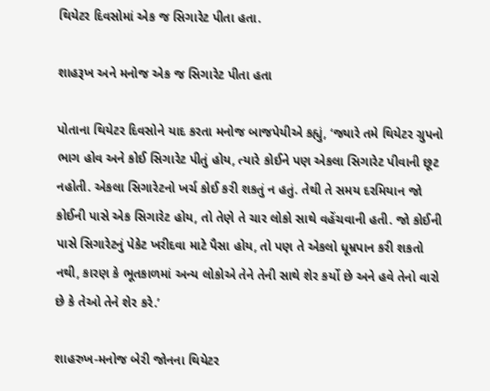થિયેટર દિવસોમાં એક જ સિગારેટ પીતા હતા.

શાહરૂખ અને મનોજ એક જ સિગારેટ પીતા હતા

પોતાના થિયેટર દિવસોને યાદ કરતા મનોજ બાજપેયીએ કહ્યું, ‘જ્યારે તમે થિયેટર ગ્રુપનો ભાગ હોવ અને કોઈ સિગારેટ પીતું હોય, ત્યારે કોઈને પણ એકલા સિગારેટ પીવાની છૂટ નહોતી. એકલા સિગારેટનો ખર્ચ કોઈ કરી શકતું ન હતું. તેથી તે સમય દરમિયાન જો કોઈની પાસે એક સિગારેટ હોય, તો તેણે તે ચાર લોકો સાથે વહેંચવાની હતી. જો કોઈની પાસે સિગારેટનું પેકેટ ખરીદવા માટે પૈસા હોય, તો પણ તે એકલો ધૂમ્રપાન કરી શકતો નથી, કારણ કે ભૂતકાળમાં અન્ય લોકોએ તેને તેની સાથે શેર કર્યો છે અને હવે તેનો વારો છે કે તેઓ તેને શેર કરે.’

શાહરુખ-મનોજ બેરી જોનના થિયેટર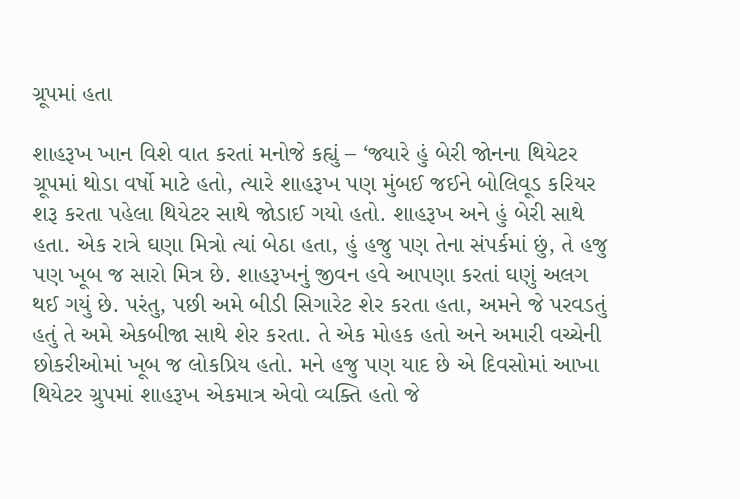ગ્રૂપમાં હતા

શાહરૂખ ખાન વિશે વાત કરતાં મનોજે કહ્યું – ‘જ્યારે હું બેરી જોનના થિયેટર ગ્રૂપમાં થોડા વર્ષો માટે હતો, ત્યારે શાહરૂખ પણ મુંબઈ જઈને બોલિવૂડ કરિયર શરૂ કરતા પહેલા થિયેટર સાથે જોડાઈ ગયો હતો. શાહરૂખ અને હું બેરી સાથે હતા. એક રાત્રે ઘણા મિત્રો ત્યાં બેઠા હતા, હું હજુ પણ તેના સંપર્કમાં છું, તે હજુ પણ ખૂબ જ સારો મિત્ર છે. શાહરૂખનું જીવન હવે આપણા કરતાં ઘણું અલગ થઈ ગયું છે. પરંતુ, પછી અમે બીડી સિગારેટ શેર કરતા હતા, અમને જે પરવડતું હતું તે અમે એકબીજા સાથે શેર કરતા. તે એક મોહક હતો અને અમારી વચ્ચેની છોકરીઓમાં ખૂબ જ લોકપ્રિય હતો. મને હજુ પણ યાદ છે એ દિવસોમાં આખા થિયેટર ગ્રુપમાં શાહરૂખ એકમાત્ર એવો વ્યક્તિ હતો જે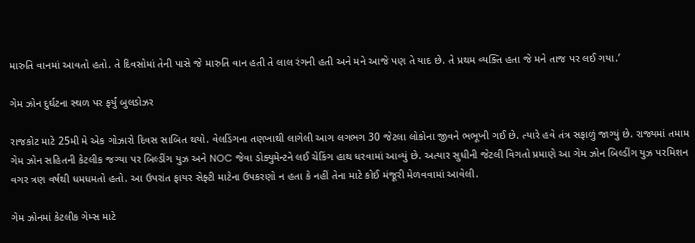મારુતિ વાનમાં આવતો હતો. તે દિવસોમાં તેની પાસે જે મારુતિ વાન હતી તે લાલ રંગની હતી અને મને આજે પણ તે યાદ છે. તે પ્રથમ વ્યક્તિ હતા જે મને તાજ પર લઈ ગયા.’

ગેમ ઝોન દુર્ઘટના સ્થળ પર ફર્યું બુલડોઝર

રાજકોટ માટે 25મી મે એક ગોઝારો દિવસ સાબિત થયો. વેલડિંગના તણખાથી લાગેલી આગ લગભગ 30 જેટલા લોકોના જીવને ભભૂખી ગઈ છે. ત્યારે હવે તંત્ર સફાળું જાગ્યું છે. રાજ્યમાં તમામ ગેમ ઝોન સહિતની કેટલીક જગ્યા પર બિલ્ડીંગ યુઝ અને NOC જેવા ડોક્યુમેન્ટને લઈ ચેકિંગ હાથ ધરવામાં આવ્યું છે. અત્યાર સુધીની જેટલી વિગતો પ્રમાણે આ ગેમ ઝોન બિલ્ડીંગ યુઝ પરમિશન વગર ત્રણ વર્ષથી ધમધમતો હતો. આ ઉપરાંત ફાયર સેફ્ટી માટેના ઉપકરણો ન હતા કે નહીં તેના માટે કોઈ મંજૂરી મેળવવામાં આવેલી.

ગેમ ઝોનમાં કેટલીક ગેમ્સ માટે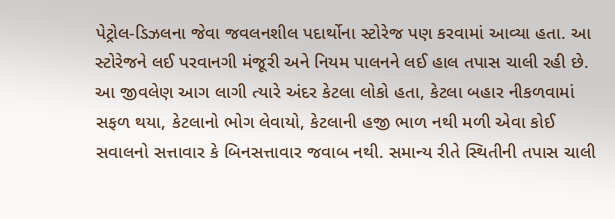પેટ્રોલ-ડિઝલના જેવા જવલનશીલ પદાર્થોના સ્ટોરેજ પણ કરવામાં આવ્યા હતા. આ સ્ટોરેજને લઈ પરવાનગી મંજૂરી અને નિયમ પાલનને લઈ હાલ તપાસ ચાલી રહી છે. આ જીવલેણ આગ લાગી ત્યારે અંદર કેટલા લોકો હતા, કેટલા બહાર નીકળવામાં સફળ થયા, કેટલાનો ભોગ લેવાયો, કેટલાની હજી ભાળ નથી મળી એવા કોઈ સવાલનો સત્તાવાર કે બિનસત્તાવાર જવાબ નથી. સમાન્ય રીતે સ્થિતીની તપાસ ચાલી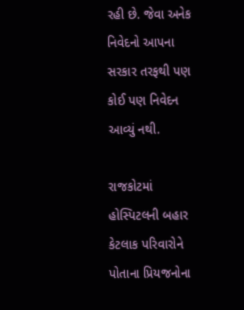રહી છે. જેવા અનેક નિવેદનો આપના સરકાર તરફથી પણ કોઈ પણ નિવેદન આવ્યું નથી.

રાજકોટમાં હોસ્પિટલની બહાર કેટલાક પરિવારોને પોતાના પ્રિયજનોના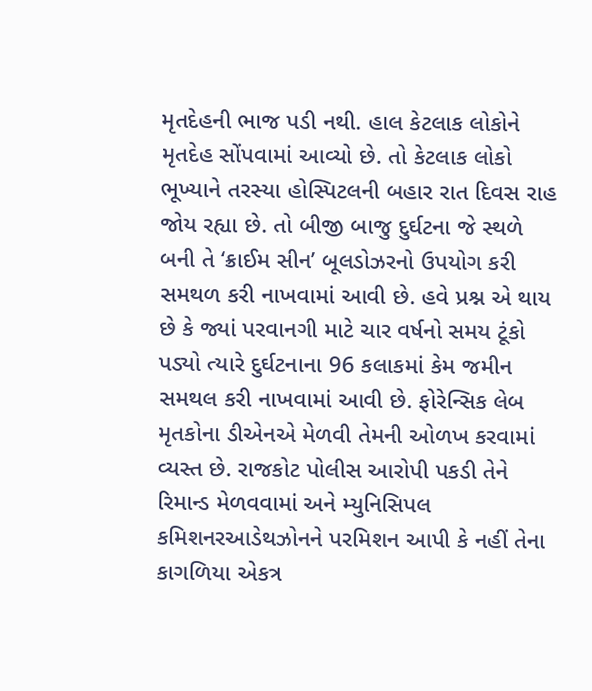મૃતદેહની ભાજ પડી નથી. હાલ કેટલાક લોકોને મૃતદેહ સોંપવામાં આવ્યો છે. તો કેટલાક લોકો ભૂખ્યાને તરસ્યા હોસ્પિટલની બહાર રાત દિવસ રાહ જોય રહ્યા છે. તો બીજી બાજુ દુર્ઘટના જે સ્થળે બની તે ‘ક્રાઈમ સીન’ બૂલડોઝરનો ઉપયોગ કરી સમથળ કરી નાખવામાં આવી છે. હવે પ્રશ્ન એ થાય છે કે જ્યાં પરવાનગી માટે ચાર વર્ષનો સમય ટૂંકો પડ્યો ત્યારે દુર્ઘટનાના 96 કલાકમાં કેમ જમીન સમથલ કરી નાખવામાં આવી છે. ફોરેન્સિક લેબ મૃતકોના ડીએનએ મેળવી તેમની ઓળખ કરવામાં વ્યસ્ત છે. રાજકોટ પોલીસ આરોપી પકડી તેને રિમાન્ડ મેળવવામાં અને મ્યુનિસિપલ કમિશનરઆડેથઝોનને પરમિશન આપી કે નહીં તેના કાગળિયા એકત્ર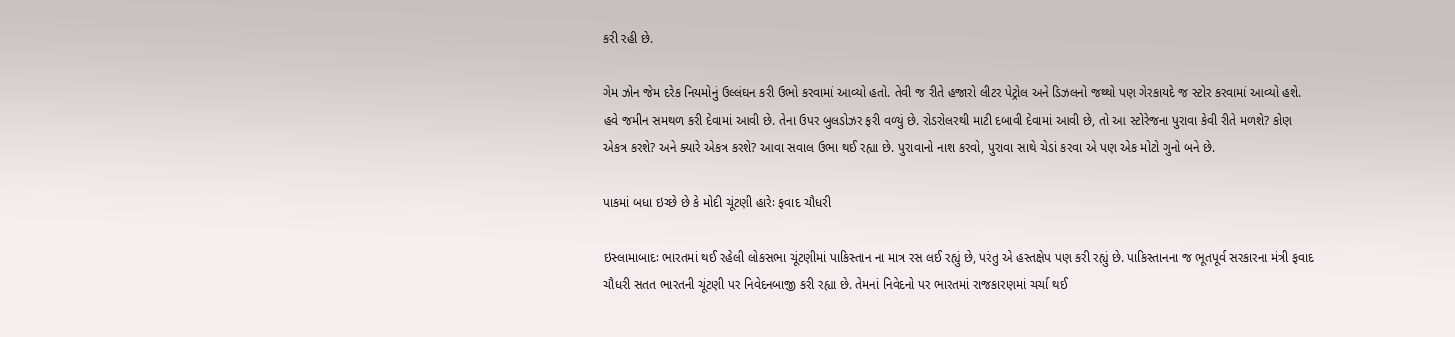કરી રહી છે.

ગેમ ઝોન જેમ દરેક નિયમોનું ઉલ્લંઘન કરી ઉભો કરવામાં આવ્યો હતો. તેવી જ રીતે હજારો લીટર પેટ્રોલ અને ડિઝલનો જથ્થો પણ ગેરકાયદે જ સ્ટોર કરવામાં આવ્યો હશે. હવે જમીન સમથળ કરી દેવામાં આવી છે. તેના ઉપર બુલડોઝર ફરી વળ્યું છે. રોડરોલરથી માટી દબાવી દેવામાં આવી છે, તો આ સ્ટોરેજના પુરાવા કેવી રીતે મળશે? કોણ એકત્ર કરશે? અને ક્યારે એકત્ર કરશે? આવા સવાલ ઉભા થઈ રહ્યા છે. પુરાવાનો નાશ કરવો, પુરાવા સાથે ચેડાં કરવા એ પણ એક મોટો ગુનો બને છે.

પાકમાં બધા ઇચ્છે છે કે મોદી ચૂંટણી હારેઃ ફવાદ ચૌધરી

ઇસ્લામાબાદઃ ભારતમાં થઈ રહેલી લોકસભા ચૂંટણીમાં પાકિસ્તાન ના માત્ર રસ લઈ રહ્યું છે, પરંતુ એ હસ્તક્ષેપ પણ કરી રહ્યું છે. પાકિસ્તાનના જ ભૂતપૂર્વ સરકારના મંત્રી ફવાદ ચૌધરી સતત ભારતની ચૂંટણી પર નિવેદનબાજી કરી રહ્યા છે. તેમનાં નિવેદનો પર ભારતમાં રાજકારણમાં ચર્ચા થઈ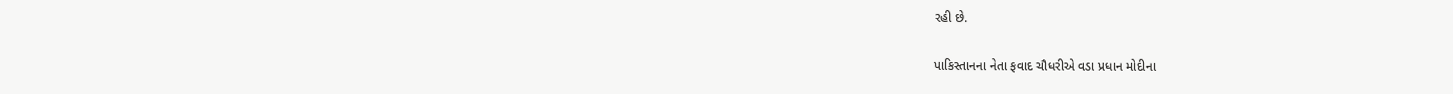રહી છે.

પાકિસ્તાનના નેતા ફવાદ ચૌધરીએ વડા પ્રધાન મોદીના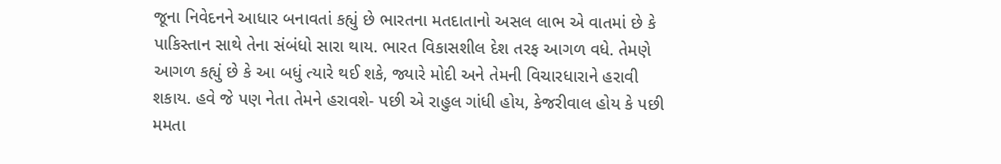જૂના નિવેદનને આધાર બનાવતાં કહ્યું છે ભારતના મતદાતાનો અસલ લાભ એ વાતમાં છે કે પાકિસ્તાન સાથે તેના સંબંધો સારા થાય. ભારત વિકાસશીલ દેશ તરફ આગળ વધે. તેમણે આગળ કહ્યું છે કે આ બધું ત્યારે થઈ શકે, જ્યારે મોદી અને તેમની વિચારધારાને હરાવી શકાય. હવે જે પણ નેતા તેમને હરાવશે- પછી એ રાહુલ ગાંધી હોય, કેજરીવાલ હોય કે પછી મમતા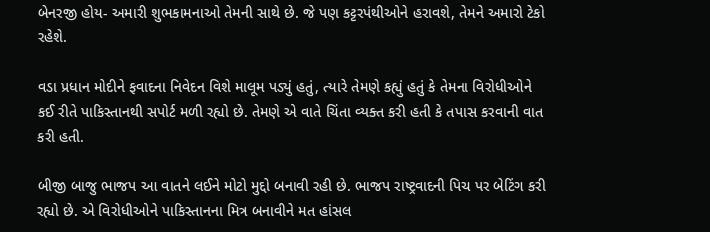બેનરજી હોય- અમારી શુભકામનાઓ તેમની સાથે છે. જે પણ કટ્ટરપંથીઓને હરાવશે, તેમને અમારો ટેકો રહેશે.

વડા પ્રધાન મોદીને ફવાદના નિવેદન વિશે માલૂમ પડ્યું હતું, ત્યારે તેમણે કહ્યું હતું કે તેમના વિરોધીઓને કઈ રીતે પાકિસ્તાનથી સપોર્ટ મળી રહ્યો છે. તેમણે એ વાતે ચિંતા વ્યક્ત કરી હતી કે તપાસ કરવાની વાત કરી હતી.

બીજી બાજુ ભાજપ આ વાતને લઈને મોટો મુદ્દો બનાવી રહી છે. ભાજપ રાષ્ટ્રવાદની પિચ પર બેટિંગ કરી રહ્યો છે. એ વિરોધીઓને પાકિસ્તાનના મિત્ર બનાવીને મત હાંસલ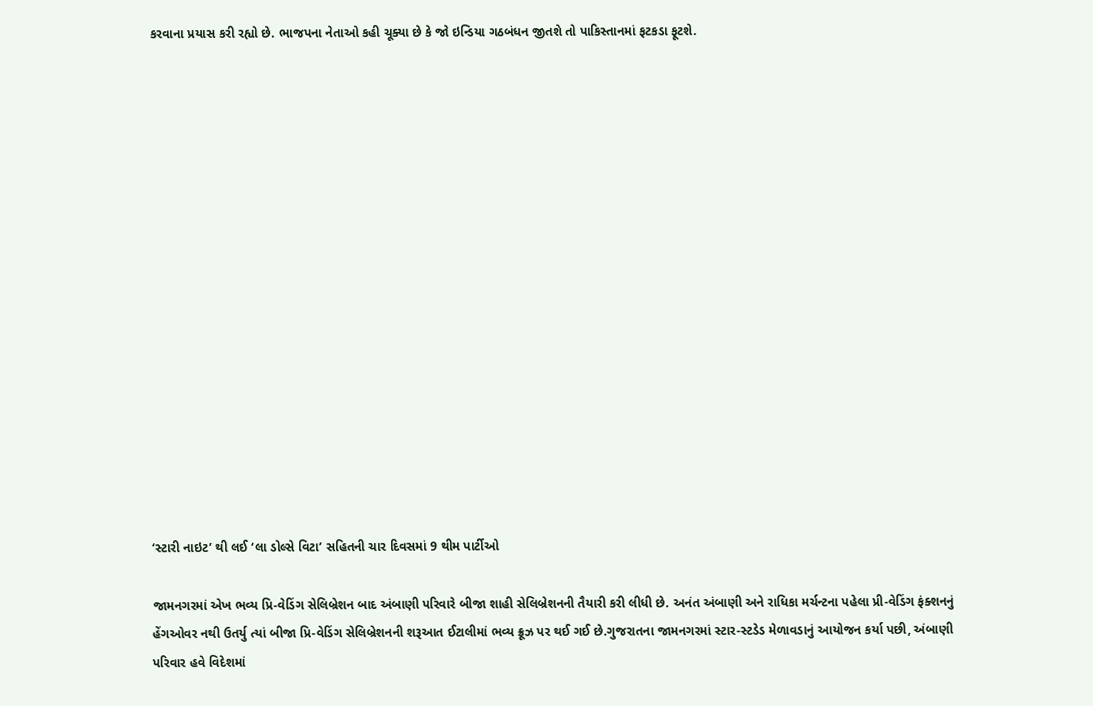કરવાના પ્રયાસ કરી રહ્યો છે. ભાજપના નેતાઓ કહી ચૂક્યા છે કે જો ઇન્ડિયા ગઠબંધન જીતશે તો પાકિસ્તાનમાં ફટકડા ફૂટશે.

















‘સ્ટારી નાઇટ’ થી લઈ ‘લા ડોલ્સે વિટા’ સહિતની ચાર દિવસમાં 9 થીમ પાર્ટીઓ

જામનગરમાં એખ ભવ્ય પ્રિ-વેડિંગ સેલિબ્રેશન બાદ અંબાણી પરિવારે બીજા શાહી સેલિબ્રેશનની તૈયારી કરી લીધી છે. અનંત અંબાણી અને રાધિકા મર્ચન્ટના પહેલા પ્રી-વેડિંગ ફંક્શનનું હેંગઓવર નથી ઉતર્યુ ત્યાં બીજા પ્રિ-વેડિંગ સેલિબ્રેશનની શરૂઆત ઈટાલીમાં ભવ્ય ક્રૂઝ પર થઈ ગઈ છે.ગુજરાતના જામનગરમાં સ્ટાર-સ્ટડેડ મેળાવડાનું આયોજન કર્યા પછી, અંબાણી પરિવાર હવે વિદેશમાં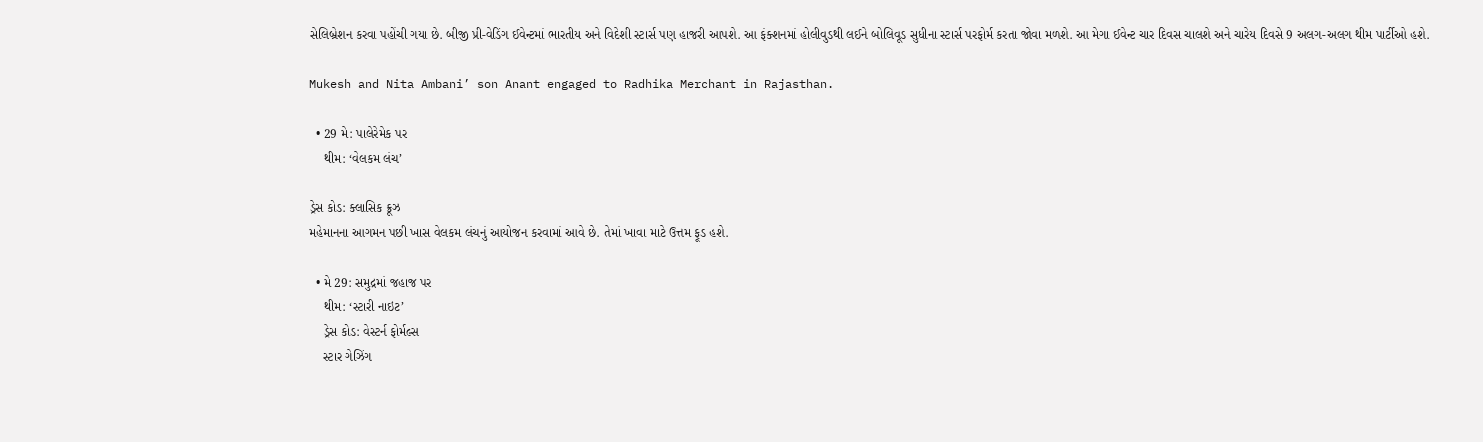સેલિબ્રેશન કરવા પહોંચી ગયા છે. બીજી પ્રી-વેડિંગ ઈવેન્ટમાં ભારતીય અને વિદેશી સ્ટાર્સ પણ હાજરી આપશે. આ ફંક્શનમાં હોલીવુડથી લઈને બોલિવૂડ સુધીના સ્ટાર્સ પરફોર્મ કરતા જોવા મળશે. આ મેગા ઈવેન્ટ ચાર દિવસ ચાલશે અને ચારેય દિવસે 9 અલગ-અલગ થીમ પાર્ટીઓ હશે.

Mukesh and Nita Ambani’ son Anant engaged to Radhika Merchant in Rajasthan.

  • 29 મે: પાલેરેમેક પર
    થીમ: ‘વેલકમ લંચ’

ડ્રેસ કોડ: ક્લાસિક ક્રૂઝ
મહેમાનના આગમન પછી ખાસ વેલકમ લંચનું આયોજન કરવામાં આવે છે. તેમાં ખાવા માટે ઉત્તમ ફૂડ હશે.

  • મે 29: સમુદ્રમાં જહાજ પર
    થીમ: ‘સ્ટારી નાઇટ’
    ડ્રેસ કોડ: વેસ્ટર્ન ફોર્મલ્સ
    સ્ટાર ગેઝિંગ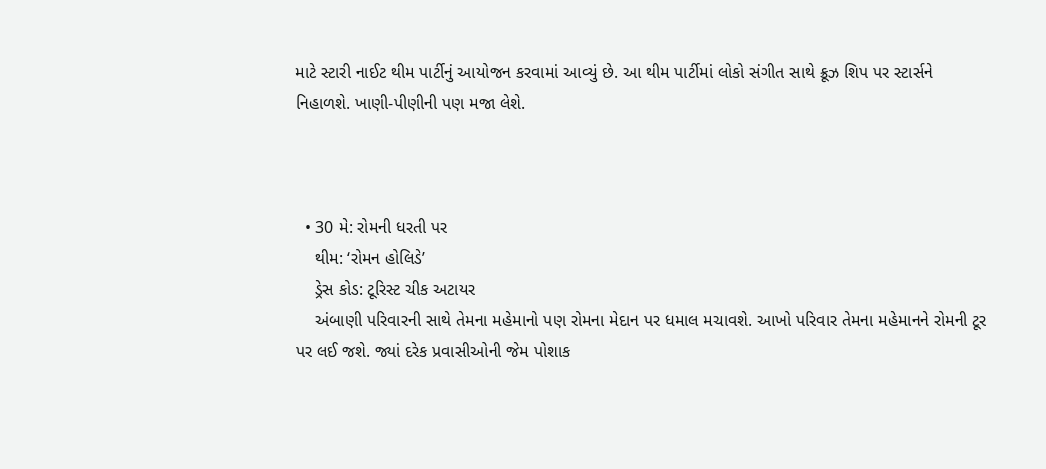માટે સ્ટારી નાઈટ થીમ પાર્ટીનું આયોજન કરવામાં આવ્યું છે. આ થીમ પાર્ટીમાં લોકો સંગીત સાથે ક્રૂઝ શિપ પર સ્ટાર્સને નિહાળશે. ખાણી-પીણીની પણ મજા લેશે.



  • 30 મે: રોમની ધરતી પર
    થીમ: ‘રોમન હોલિડે’
    ડ્રેસ કોડ: ટૂરિસ્ટ ચીક અટાયર
    અંબાણી પરિવારની સાથે તેમના મહેમાનો પણ રોમના મેદાન પર ધમાલ મચાવશે. આખો પરિવાર તેમના મહેમાનને રોમની ટૂર પર લઈ જશે. જ્યાં દરેક પ્રવાસીઓની જેમ પોશાક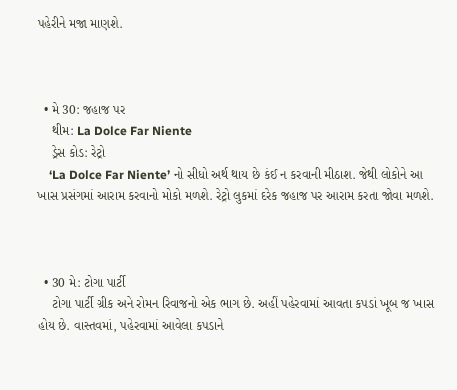પહેરીને મજા માણશે.



  • મે 30: જહાજ પર
    થીમ: La Dolce Far Niente
    ડ્રેસ કોડ: રેટ્રો
    ‘La Dolce Far Niente’ નો સીધો અર્થ થાય છે કંઈ ન કરવાની મીઠાશ. જેથી લોકોને આ ખાસ પ્રસંગમાં આરામ કરવાનો મોકો મળશે. રેટ્રો લુકમાં દરેક જહાજ પર આરામ કરતા જોવા મળશે.



  • 30 મે: ટોગા પાર્ટી
    ટોગા પાર્ટી ગ્રીક અને રોમન રિવાજનો એક ભાગ છે. અહીં પહેરવામાં આવતા કપડાં ખૂબ જ ખાસ હોય છે. વાસ્તવમાં, પહેરવામાં આવેલા કપડાને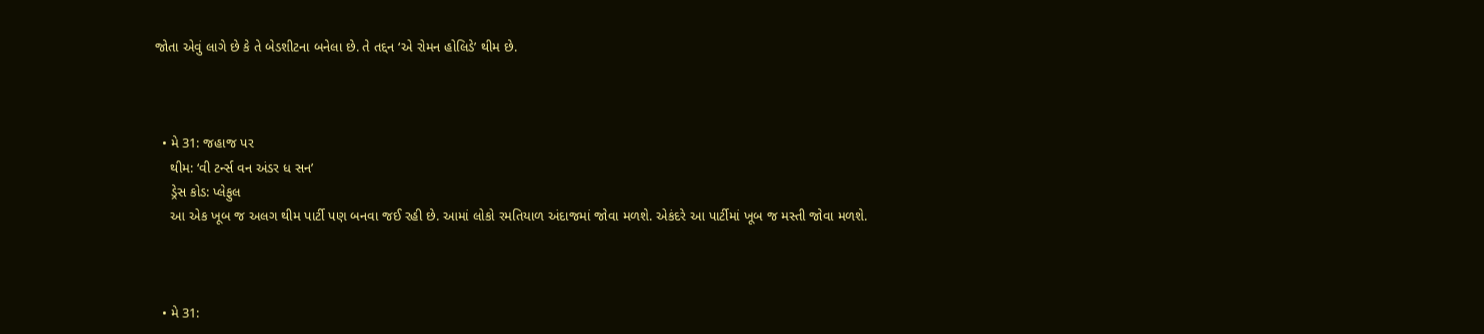જોતા એવું લાગે છે કે તે બેડશીટના બનેલા છે. તે તદ્દન ‘એ રોમન હોલિડે’ થીમ છે.



  • મે 31: જહાજ પર
    થીમ: ‘વી ટર્ન્સ વન અંડર ધ સન’
    ડ્રેસ કોડ: પ્લેફુલ
    આ એક ખૂબ જ અલગ થીમ પાર્ટી પણ બનવા જઈ રહી છે. આમાં લોકો રમતિયાળ અંદાજમાં જોવા મળશે. એકંદરે આ પાર્ટીમાં ખૂબ જ મસ્તી જોવા મળશે.



  • મે 31: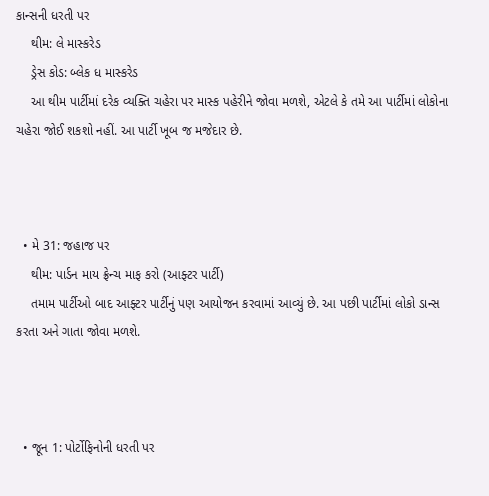કાન્સની ધરતી પર
    થીમ: લે માસ્કરેડ
    ડ્રેસ કોડ: બ્લેક ધ માસ્કરેડ
    આ થીમ પાર્ટીમાં દરેક વ્યક્તિ ચહેરા પર માસ્ક પહેરીને જોવા મળશે, એટલે કે તમે આ પાર્ટીમાં લોકોના ચહેરા જોઈ શકશો નહીં. આ પાર્ટી ખૂબ જ મજેદાર છે.



  • મે 31: જહાજ પર
    થીમ: પાર્ડન માય ફ્રેન્ચ માફ કરો (આફ્ટર પાર્ટી)
    તમામ પાર્ટીઓ બાદ આફ્ટર પાર્ટીનું પણ આયોજન કરવામાં આવ્યું છે. આ પછી પાર્ટીમાં લોકો ડાન્સ કરતા અને ગાતા જોવા મળશે.



  • જૂન 1: પોર્ટોફિનોની ધરતી પર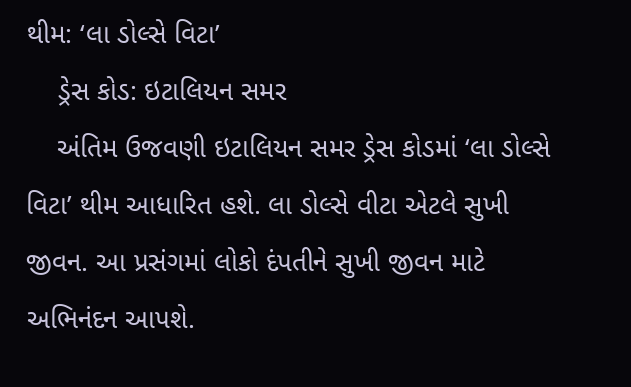થીમ: ‘લા ડોલ્સે વિટા’
    ડ્રેસ કોડ: ઇટાલિયન સમર
    અંતિમ ઉજવણી ઇટાલિયન સમર ડ્રેસ કોડમાં ‘લા ડોલ્સે વિટા’ થીમ આધારિત હશે. લા ડોલ્સે વીટા એટલે સુખી જીવન. આ પ્રસંગમાં લોકો દંપતીને સુખી જીવન માટે અભિનંદન આપશે.